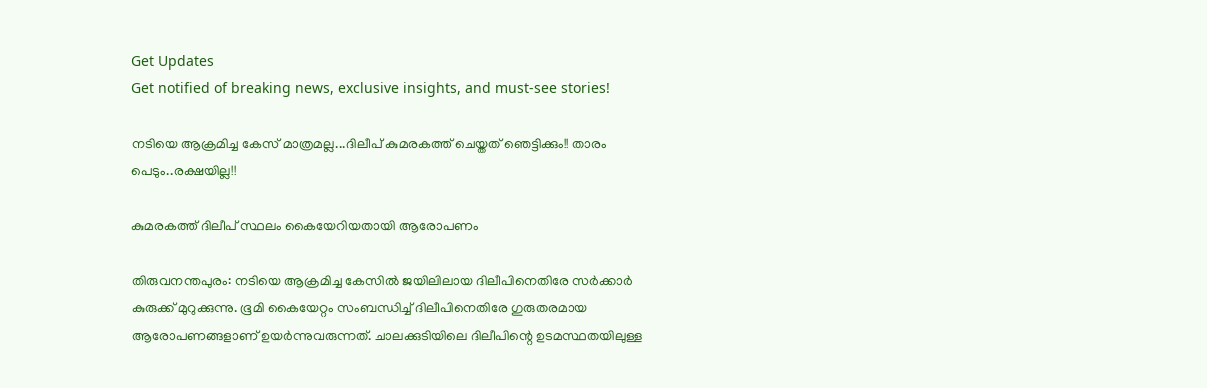Get Updates
Get notified of breaking news, exclusive insights, and must-see stories!

നടിയെ ആക്രമിച്ച കേസ് മാത്രമല്ല...ദിലീപ് കുമരകത്ത് ചെയ്തത് ഞെട്ടിക്കും!! താരം പെടും..രക്ഷയില്ല!!

കുമരകത്ത് ദിലീപ് സ്ഥലം കൈയേറിയതായി ആരോപണം

തിരുവനന്തപുരം: നടിയെ ആക്രമിച്ച കേസില്‍ ജയിലിലായ ദിലീപിനെതിരേ സര്‍ക്കാര്‍ കുരുക്ക് മുറുക്കുന്നു. ഭൂമി കൈയേറ്റം സംബന്ധിച്ച് ദിലീപിനെതിരേ ഗുരുതരമായ ആരോപണങ്ങളാണ് ഉയര്‍ന്നുവരുന്നത്. ചാലക്കുടിയിലെ ദിലീപിന്റെ ഉടമസ്ഥതയിലുള്ള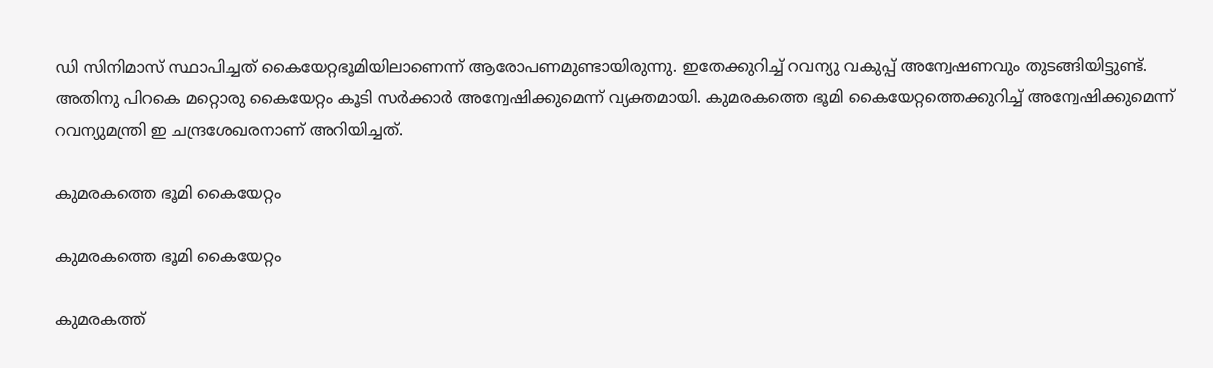ഡി സിനിമാസ് സ്ഥാപിച്ചത് കൈയേറ്റഭൂമിയിലാണെന്ന് ആരോപണമുണ്ടായിരുന്നു. ഇതേക്കുറിച്ച് റവന്യു വകുപ്പ് അന്വേഷണവും തുടങ്ങിയിട്ടുണ്ട്. അതിനു പിറകെ മറ്റൊരു കൈയേറ്റം കൂടി സര്‍ക്കാര്‍ അന്വേഷിക്കുമെന്ന് വ്യക്തമായി. കുമരകത്തെ ഭൂമി കൈയേറ്റത്തെക്കുറിച്ച് അന്വേഷിക്കുമെന്ന് റവന്യുമന്ത്രി ഇ ചന്ദ്രശേഖരനാണ് അറിയിച്ചത്.

കുമരകത്തെ ഭൂമി കൈയേറ്റം

കുമരകത്തെ ഭൂമി കൈയേറ്റം

കുമരകത്ത്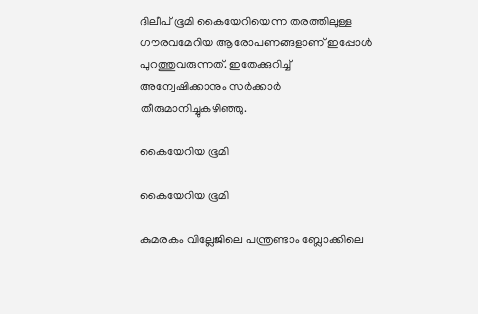ദിലീപ് ഭൂമി കൈയേറിയെന്ന തരത്തിലുള്ള ഗൗരവമേറിയ ആരോപണങ്ങളാണ് ഇപ്പോള്‍ പുറത്തുവരുന്നത്. ഇതേക്കുറിച്ച് അന്വേഷിക്കാനും സര്‍ക്കാര്‍ തീരുമാനിച്ചുകഴിഞ്ഞു.

കൈയേറിയ ഭൂമി

കൈയേറിയ ഭൂമി

കുമരകം വില്ലേജിലെ പന്ത്രണ്ടാം ബ്ലോക്കിലെ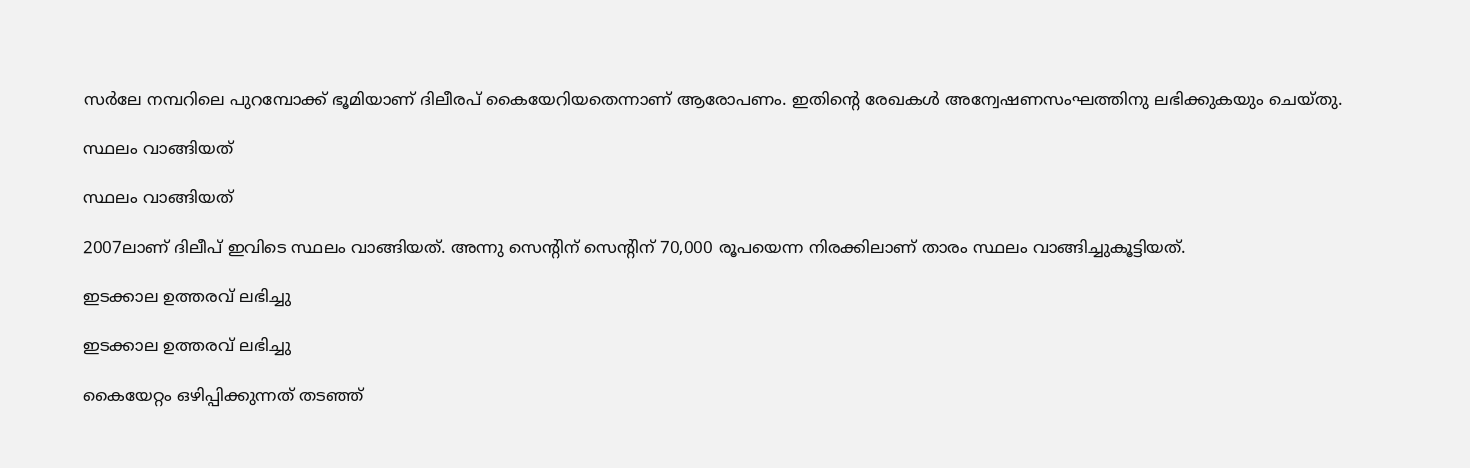സര്‍ലേ നമ്പറിലെ പുറമ്പോക്ക് ഭൂമിയാണ് ദിലീരപ് കൈയേറിയതെന്നാണ് ആരോപണം. ഇതിന്റെ രേഖകള്‍ അന്വേഷണസംഘത്തിനു ലഭിക്കുകയും ചെയ്തു.

സ്ഥലം വാങ്ങിയത്

സ്ഥലം വാങ്ങിയത്

2007ലാണ് ദിലീപ് ഇവിടെ സ്ഥലം വാങ്ങിയത്. അന്നു സെന്റിന് സെന്റിന് 70,000 രൂപയെന്ന നിരക്കിലാണ് താരം സ്ഥലം വാങ്ങിച്ചുകൂട്ടിയത്.

ഇടക്കാല ഉത്തരവ് ലഭിച്ചു

ഇടക്കാല ഉത്തരവ് ലഭിച്ചു

കൈയേറ്റം ഒഴിപ്പിക്കുന്നത് തടഞ്ഞ്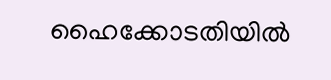ഹൈക്കോടതിയില്‍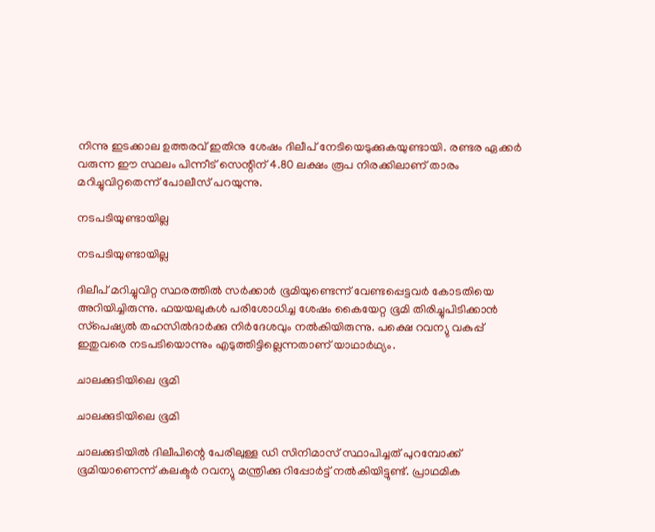നിന്നു ഇടക്കാല ഉത്തരവ് ഇതിനു ശേഷം ദിലീപ് നേടിയെടുക്കുകയുണ്ടായി. രണ്ടര ഏക്കര്‍ വരുന്ന ഈ സ്ഥലം പിന്നീട് സെന്റിന് 4.80 ലക്ഷം രൂപ നിരക്കിലാണ് താരം മറിച്ചുവിറ്റതെന്ന് പോലീസ് പറയുന്നു.

നടപടിയുണ്ടായില്ല

നടപടിയുണ്ടായില്ല

ദിലീപ് മറിച്ചുവിറ്റ സ്ഥരത്തില്‍ സര്‍ക്കാര്‍ ഭൂമിയുണ്ടെന്ന് വേണ്ടപ്പെട്ടവര്‍ കോടതിയെ അറിയിച്ചിരുന്നു. ഫയയലുകള്‍ പരിശോധിച്ച ശേഷം കൈയേറ്റ ഭൂമി തിരിച്ചുപിടിക്കാന്‍ സ്‌പെഷ്യല്‍ തഹസില്‍ദാര്‍ക്കു നിര്‍ദേശവും നല്‍കിയിരുന്നു. പക്ഷെ റവന്യു വകുപ്പ് ഇതുവരെ നടപടിയൊന്നും എടുത്തിട്ടില്ലെന്നതാണ് യാഥാര്‍ഥ്യം.

ചാലക്കുടിയിലെ ഭൂമി

ചാലക്കുടിയിലെ ഭൂമി

ചാലക്കുടിയില്‍ ദിലീപിന്റെ പേരിലുള്ള ഡി സിനിമാസ് സ്ഥാപിച്ചത് പുറമ്പോക്ക് ഭൂമിയാണെന്ന് കലക്ടര്‍ റവന്യു മന്ത്രിക്കു റിപ്പോര്‍ട്ട് നല്‍കിയിട്ടുണ്ട്. പ്രാഥമിക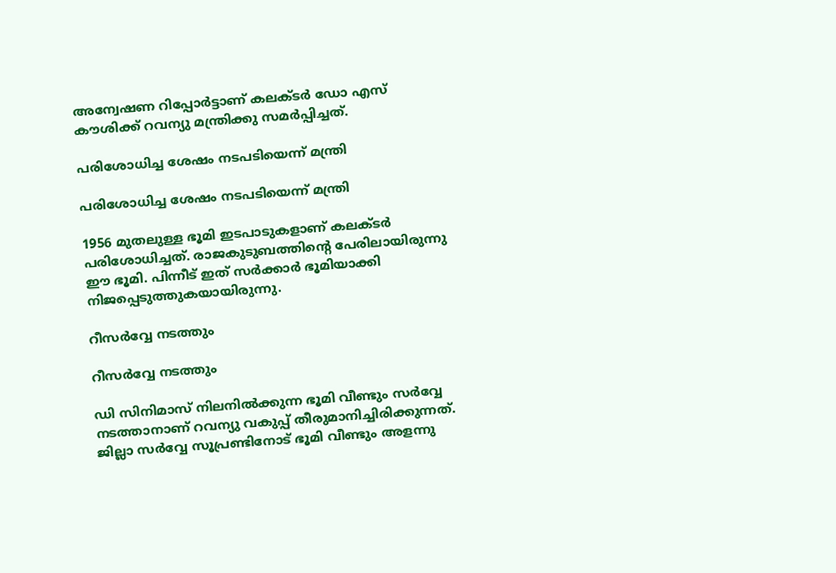അന്വേഷണ റിപ്പോര്‍ട്ടാണ് കലക്ടര്‍ ഡോ എസ് കൗശിക്ക് റവന്യു മന്ത്രിക്കു സമര്‍പ്പിച്ചത്.

പരിശോധിച്ച ശേഷം നടപടിയെന്ന് മന്ത്രി

പരിശോധിച്ച ശേഷം നടപടിയെന്ന് മന്ത്രി

1956 മുതലുള്ള ഭൂമി ഇടപാടുകളാണ് കലക്ടര്‍ പരിശോധിച്ചത്. രാജകുടുബത്തിന്റെ പേരിലായിരുന്നു ഈ ഭൂമി. പിന്നീട് ഇത് സര്‍ക്കാര്‍ ഭൂമിയാക്കി നിജപ്പെടുത്തുകയായിരുന്നു.

റീസര്‍വ്വേ നടത്തും

റീസര്‍വ്വേ നടത്തും

ഡി സിനിമാസ് നിലനില്‍ക്കുന്ന ഭൂമി വീണ്ടും സര്‍വ്വേ നടത്താനാണ് റവന്യു വകുപ്പ് തീരുമാനിച്ചിരിക്കുന്നത്. ജില്ലാ സര്‍വ്വേ സൂപ്രണ്ടിനോട് ഭൂമി വീണ്ടും അളന്നു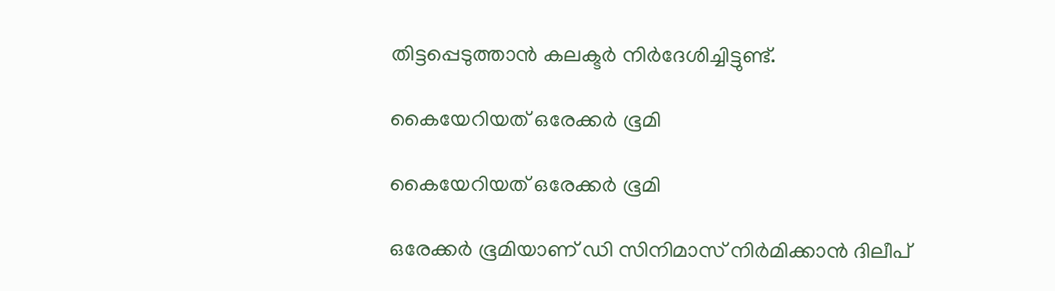തിട്ടപ്പെടുത്താന്‍ കലക്ടര്‍ നിര്‍ദേശിച്ചിട്ടുണ്ട്.

കൈയേറിയത് ഒരേക്കര്‍ ഭൂമി

കൈയേറിയത് ഒരേക്കര്‍ ഭൂമി

ഒരേക്കര്‍ ഭൂമിയാണ് ഡി സിനിമാസ് നിര്‍മിക്കാന്‍ ദിലീപ്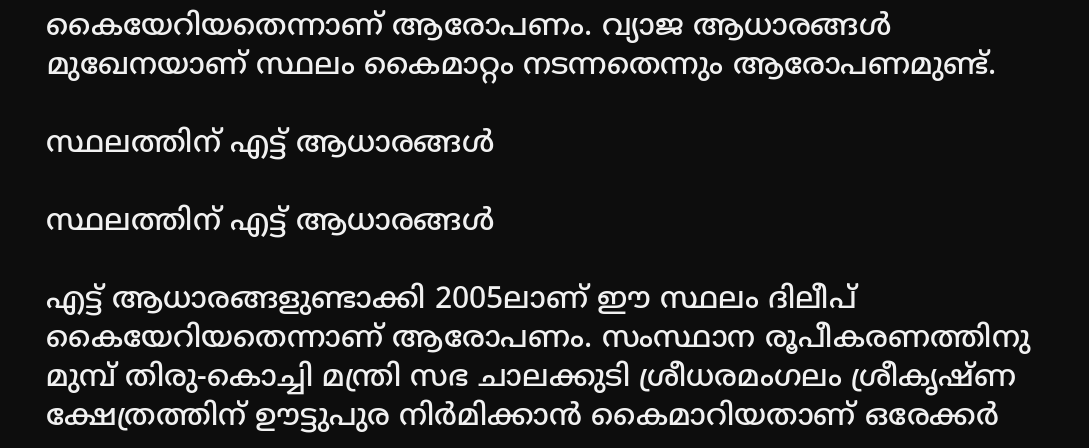കൈയേറിയതെന്നാണ് ആരോപണം. വ്യാജ ആധാരങ്ങള്‍ മുഖേനയാണ് സ്ഥലം കൈമാറ്റം നടന്നതെന്നും ആരോപണമുണ്ട്.

സ്ഥലത്തിന് എട്ട് ആധാരങ്ങള്‍

സ്ഥലത്തിന് എട്ട് ആധാരങ്ങള്‍

എട്ട് ആധാരങ്ങളുണ്ടാക്കി 2005ലാണ് ഈ സ്ഥലം ദിലീപ് കൈയേറിയതെന്നാണ് ആരോപണം. സംസ്ഥാന രൂപീകരണത്തിനു മുമ്പ് തിരു-കൊച്ചി മന്ത്രി സഭ ചാലക്കുടി ശ്രീധരമംഗലം ശ്രീകൃഷ്ണ ക്ഷേത്രത്തിന് ഊട്ടുപുര നിര്‍മിക്കാന്‍ കൈമാറിയതാണ് ഒരേക്കര്‍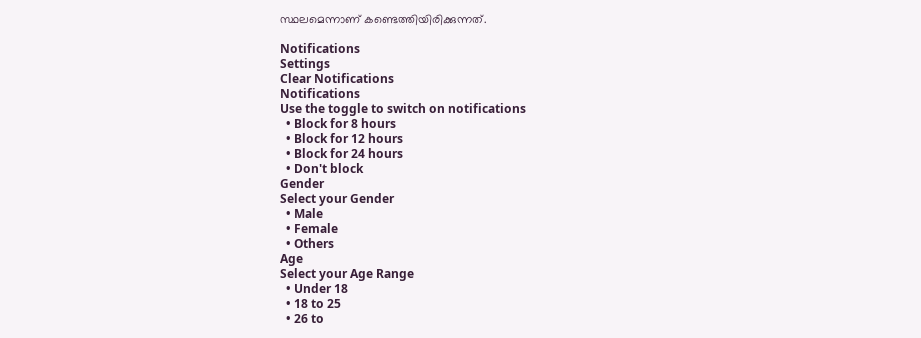സ്ഥലമെന്നാണ് കണ്ടെത്തിയിരിക്കുന്നത്.

Notifications
Settings
Clear Notifications
Notifications
Use the toggle to switch on notifications
  • Block for 8 hours
  • Block for 12 hours
  • Block for 24 hours
  • Don't block
Gender
Select your Gender
  • Male
  • Female
  • Others
Age
Select your Age Range
  • Under 18
  • 18 to 25
  • 26 to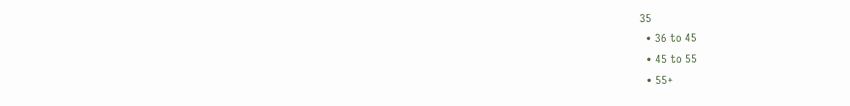35
  • 36 to 45
  • 45 to 55
  • 55+